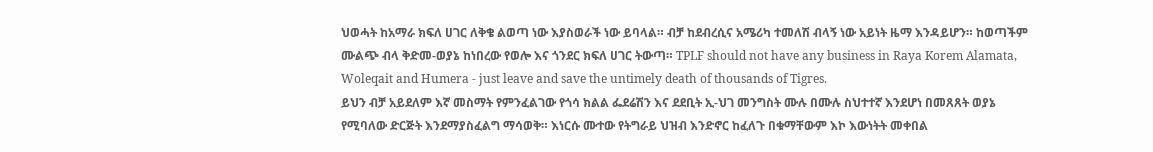ህወሓት ከአማራ ክፍለ ሀገር ለቅቄ ልወጣ ነው እያስወራች ነው ይባላል። ብቻ ከደብረሲና አሜሪካ ተመለሽ ብላኝ ነው አይነት ዜማ እንዳይሆን። ከወጣችም ሙልጭ ብላ ቅድመ-ወያኔ ከነበረው የወሎ እና ጎንደር ክፍለ ሀገር ትውጣ። TPLF should not have any business in Raya Korem Alamata, Woleqait and Humera - just leave and save the untimely death of thousands of Tigres.
ይህን ብቻ አይደለም እኛ መስማት የምንፈልገው የጎሳ ክልል ፌደሬሽን እና ደደቢት ኢ-ህገ መንግስት ሙሉ በሙሉ ስህተተኛ እንደሆነ በመጸጸት ወያኔ የሚባለው ድርጅት እንደማያስፈልግ ማሳወቅ። እነርሱ ሙተው የትግራይ ህዝብ እንድኖር ከፈለጉ በቁማቸውም እኮ እውነትት መቀበል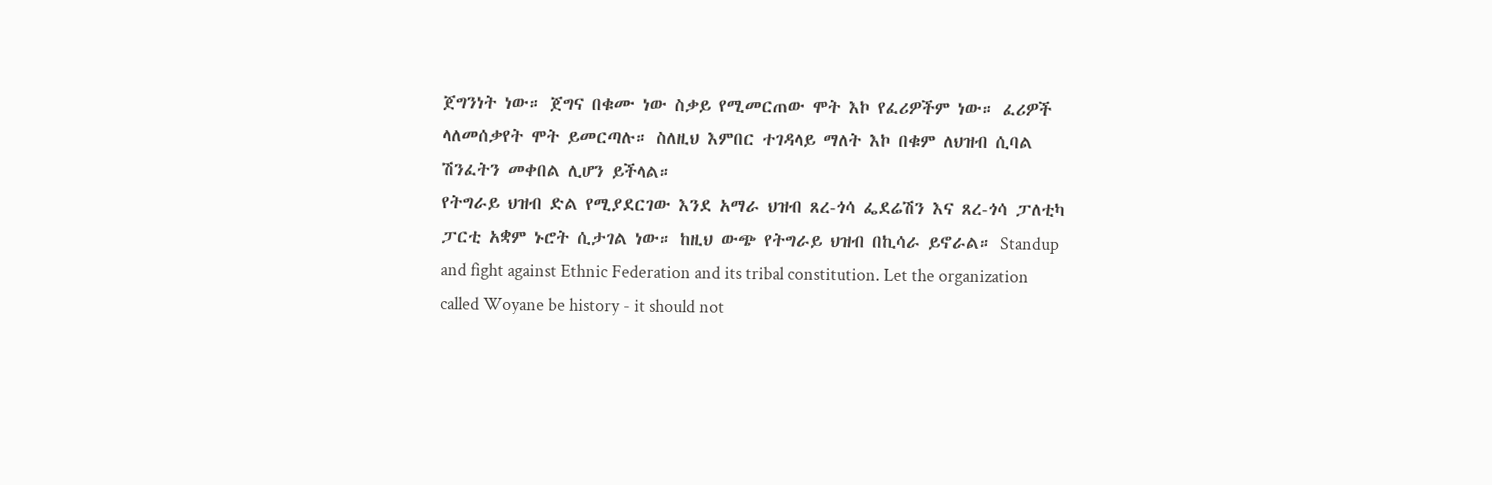ጀግንነት ነው። ጀግና በቁሙ ነው ስቃይ የሚመርጠው ሞት እኮ የፈሪዎችም ነው። ፈሪዎች ላለመሰቃየት ሞት ይመርጣሉ። ስለዚህ እምበር ተገዳላይ ማለት እኮ በቁም ለህዝብ ሲባል ሽንፈትን መቀበል ሊሆን ይችላል።
የትግራይ ህዝብ ድል የሚያደርገው እንደ አማራ ህዝብ ጸረ-ጎሳ ፌደሬሽን እና ጸረ-ጎሳ ፓለቲካ ፓርቲ አቋም ኑሮት ሲታገል ነው። ከዚህ ውጭ የትግራይ ህዝብ በኪሳራ ይኖራል። Standup and fight against Ethnic Federation and its tribal constitution. Let the organization called Woyane be history - it should not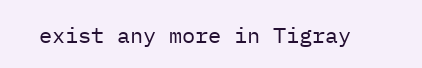exist any more in Tigray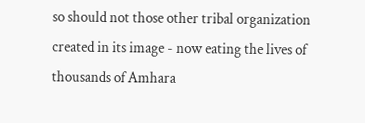so should not those other tribal organization created in its image - now eating the lives of thousands of Amhara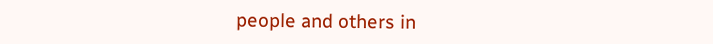people and others in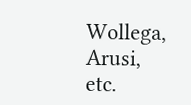Wollega, Arusi, etc.